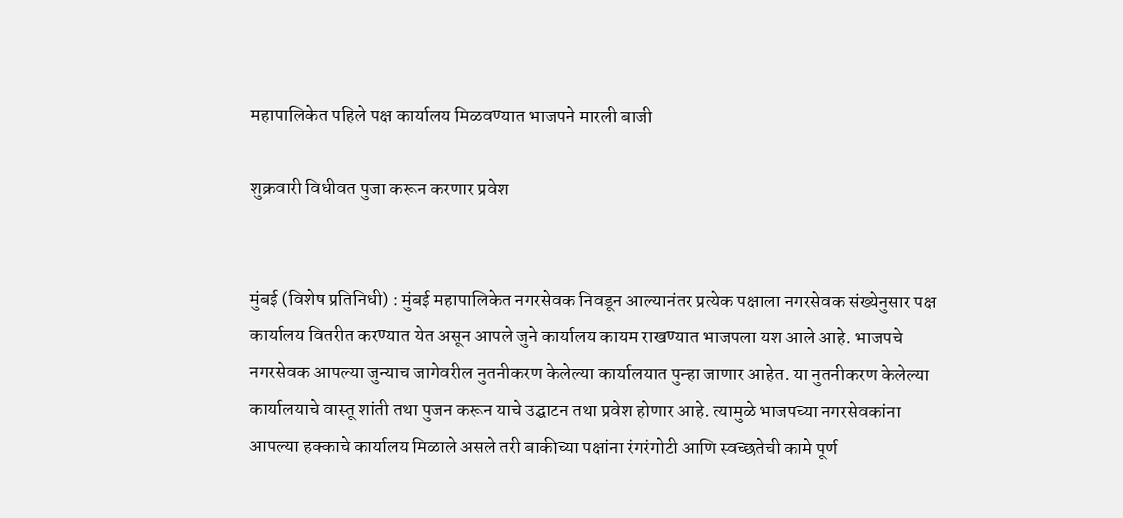महापालिकेत पहिले पक्ष कार्यालय मिळवण्यात भाजपने मारली बाजी

शुक्रवारी विधीवत पुजा करून करणार प्रवेश


मुंबई (विशेष प्रतिनिधी) : मुंबई महापालिकेत नगरसेवक निवडून आल्यानंतर प्रत्येक पक्षाला नगरसेवक संख्येनुसार पक्ष कार्यालय वितरीत करण्यात येत असून आपले जुने कार्यालय कायम राखण्यात भाजपला यश आले आहे. भाजपचे नगरसेवक आपल्या जुन्याच जागेवरील नुतनीकरण केलेल्या कार्यालयात पुन्हा जाणार आहेत. या नुतनीकरण केलेल्या कार्यालयाचे वास्तू शांती तथा पुजन करून याचे उद्घाटन तथा प्रवेश होणार आहे. त्यामुळे भाजपच्या नगरसेवकांना आपल्या हक्काचे कार्यालय मिळाले असले तरी बाकीच्या पक्षांना रंगरंगोटी आणि स्वच्छतेची कामे पूर्ण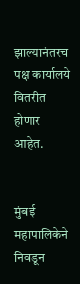झाल्यानंतरच पक्ष कार्यालये वितरीत होणार आहेत.


मुंबई महापालिकेने निवडून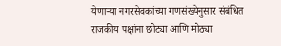येणाऱ्या नगरसेवकांच्या गणसंख्येनुसार संबंधित राजकीय पक्षांना छोट्या आणि मोठ्या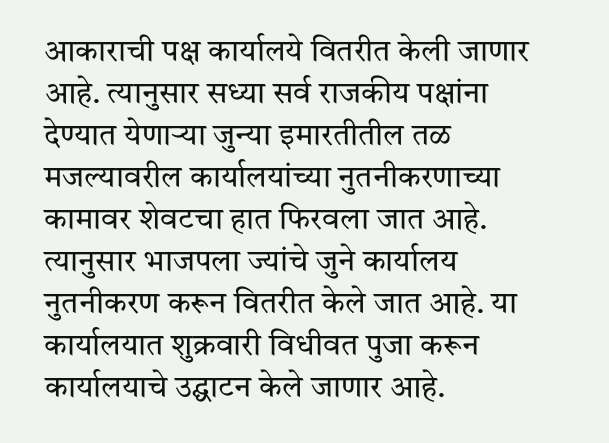आकाराची पक्ष कार्यालये वितरीत केली जाणार आहे. त्यानुसार सध्या सर्व राजकीय पक्षांना देण्यात येणाऱ्या जुन्या इमारतीतील तळ मजल्यावरील कार्यालयांच्या नुतनीकरणाच्या कामावर शेवटचा हात फिरवला जात आहे. त्यानुसार भाजपला ज्यांचे जुने कार्यालय नुतनीकरण करून वितरीत केले जात आहे. या कार्यालयात शुक्रवारी विधीवत पुजा करून कार्यालयाचे उद्घाटन केले जाणार आहे.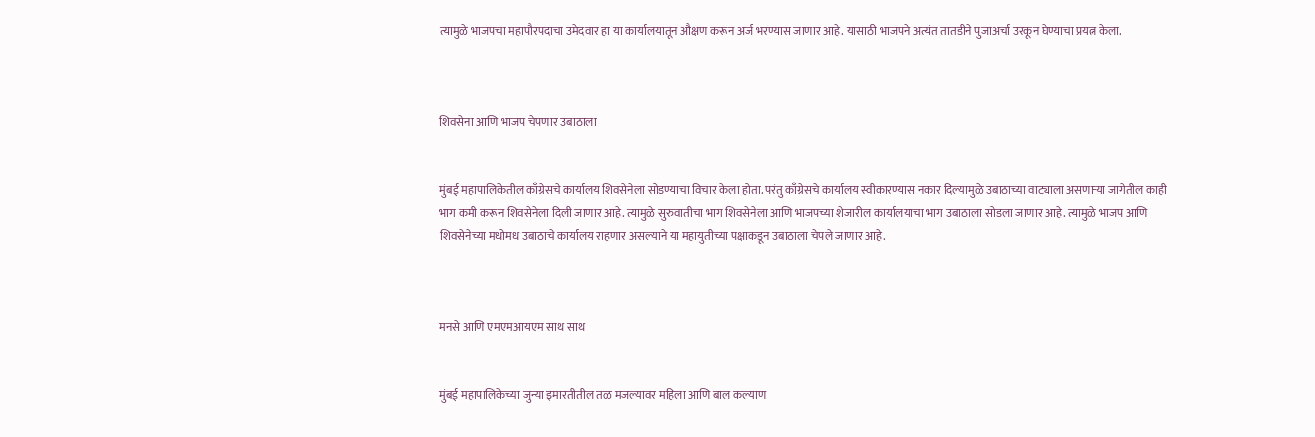त्यामुळे भाजपचा महापौरपदाचा उमेदवार हा या कार्यालयातून औक्षण करून अर्ज भरण्यास जाणार आहे. यासाठी भाजपने अत्यंत तातडीने पुजाअर्चा उरकून घेण्याचा प्रयत्न केला.



शिवसेना आणि भाजप चेपणार उबाठाला


मुंबई महापालिकेतील काँग्रेसचे कार्यालय शिवसेनेला सोडण्याचा विचार केला होता. परंतु काँग्रेसचे कार्यालय स्वीकारण्यास नकार दिल्यामुळे उबाठाच्या वाट्याला असणाऱ्या जागेतील काही भाग कमी करून शिवसेनेला दिली जाणार आहे. त्यामुळे सुरुवातीचा भाग शिवसेनेला आणि भाजपच्या शेजारील कार्यालयाचा भाग उबाठाला सोडला जाणार आहे. त्यामुळे भाजप आणि शिवसेनेच्या मधोमध उबाठाचे कार्यालय राहणार असल्याने या महायुतीच्या पक्षाकडून उबाठाला चेपले जाणार आहे.



मनसे आणि एमएमआयएम साथ साथ


मुंबई महापालिकेच्या जुन्या इमारतीतील तळ मजल्यावर महिला आणि बाल कल्याण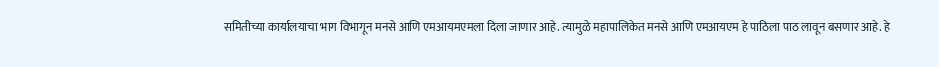समितीच्या कार्यालयाचा भाग विभागून मनसे आणि एमआयमएमला दिला जाणार आहे. त्यामुळे महापालिकेत मनसे आणि एमआयएम हे पाठिला पाठ लावून बसणार आहे. हे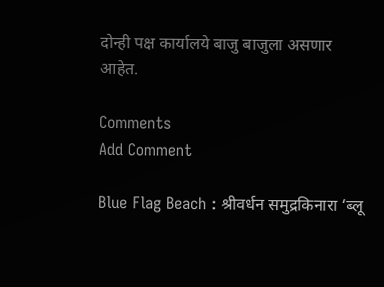दोन्ही पक्ष कार्यालये बाजु बाजुला असणार आहेत.

Comments
Add Comment

Blue Flag Beach : श्रीवर्धन समुद्रकिनारा ‘ब्लू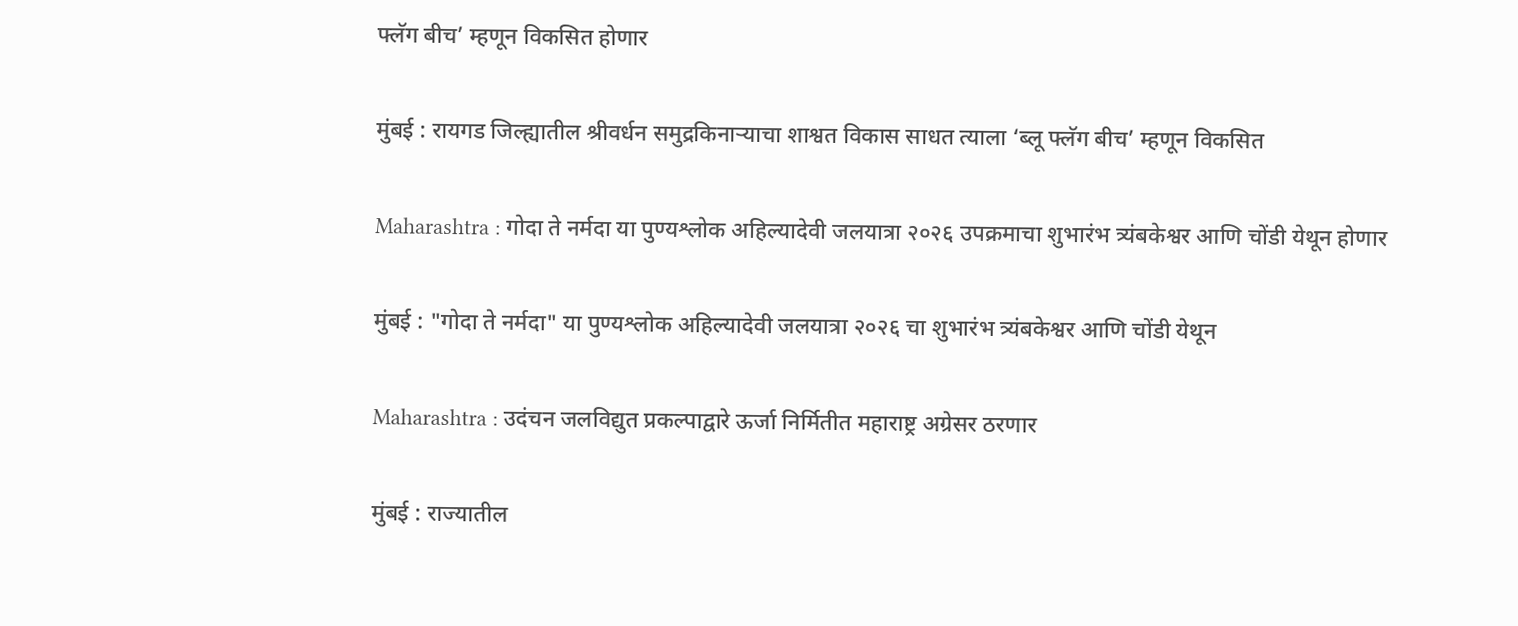फ्लॅग बीच’ म्हणून विकसित होणार

मुंबई : रायगड जिल्ह्यातील श्रीवर्धन समुद्रकिनाऱ्याचा शाश्वत विकास साधत त्याला ‘ब्लू फ्लॅग बीच’ म्हणून विकसित

Maharashtra : गोदा ते नर्मदा या पुण्यश्लोक अहिल्यादेवी जलयात्रा २०२६ उपक्रमाचा शुभारंभ त्र्यंबकेश्वर आणि चोंडी येथून होणार

मुंबई : "गोदा ते नर्मदा" या पुण्यश्लोक अहिल्यादेवी जलयात्रा २०२६ चा शुभारंभ त्र्यंबकेश्वर आणि चोंडी येथून

Maharashtra : उदंचन जलविद्युत प्रकल्पाद्वारे ऊर्जा निर्मितीत महाराष्ट्र अग्रेसर ठरणार

मुंबई : राज्यातील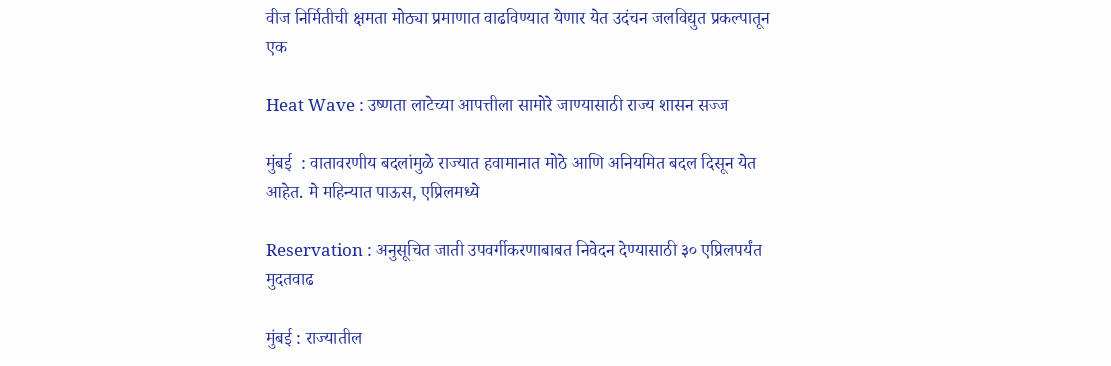वीज निर्मितीची क्षमता मोठ्या प्रमाणात वाढविण्यात येणार येत उदंचन जलविद्युत प्रकल्पातून एक

Heat Wave : उष्णता लाटेच्या आपत्तीला सामोरे जाण्यासाठी राज्य शासन सज्ज

मुंबई  : वातावरणीय बदलांमुळे राज्यात हवामानात मोठे आणि अनियमित बदल दिसून येत आहेत. मे महिन्यात पाऊस, एप्रिलमध्ये

Reservation : अनुसूचित जाती उपवर्गीकरणाबाबत निवेदन देण्यासाठी ३० एप्रिलपर्यंत मुदतवाढ

मुंबई : राज्यातील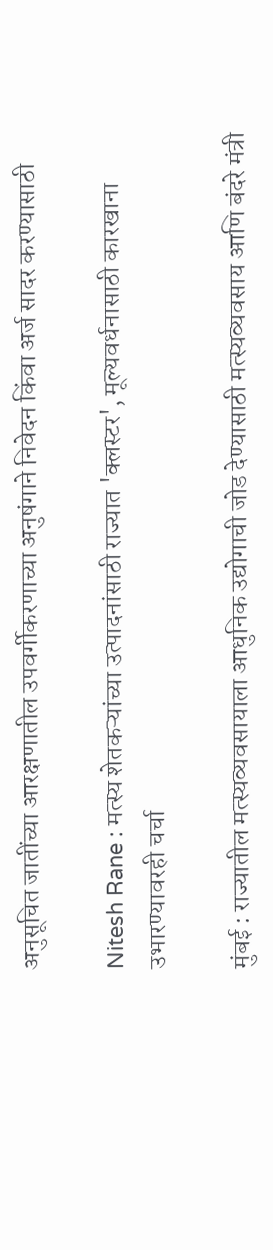अनुसूचित जातींच्या आरक्षणातील उपवर्गीकरणाच्या अनुषंगाने निवेदन किंवा अर्ज सादर करण्यासाठी

Nitesh Rane : मत्स्य शेतकऱ्यांच्या उत्पादनांसाठी राज्यात 'क्लस्टर', मूल्यवर्धनासाठी कारखाना उभारण्यावरही चर्चा

मुंबई : राज्यातील मत्स्यव्यवसायाला आधुनिक उद्योगाची जोड देण्यासाठी मत्स्यव्यवसाय आणि बंदरे मंत्री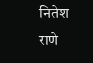नितेश राणे